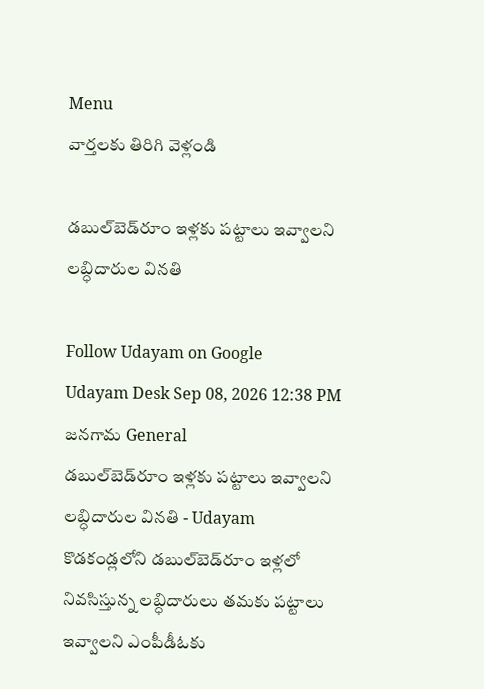Menu
వార్తలకు తిరిగి వెళ్లండి

డబుల్‌బెడ్‌రూం ఇళ్లకు పట్టాలు ఇవ్వాలని లబ్ధిదారుల వినతి

Follow Udayam on Google
Udayam Desk Sep 08, 2026 12:38 PM జనగామ General
డబుల్‌బెడ్‌రూం ఇళ్లకు పట్టాలు ఇవ్వాలని లబ్ధిదారుల వినతి - Udayam
కొడకండ్లలోని డబుల్‌బెడ్‌రూం ఇళ్లలో నివసిస్తున్న లబ్ధిదారులు తమకు పట్టాలు ఇవ్వాలని ఎంపీడీఓకు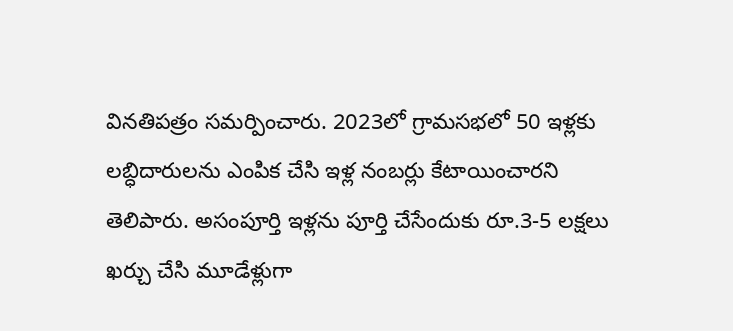వినతిపత్రం సమర్పించారు. 2023లో గ్రామసభలో 50 ఇళ్లకు లబ్ధిదారులను ఎంపిక చేసి ఇళ్ల నంబర్లు కేటాయించారని తెలిపారు. అసంపూర్తి ఇళ్లను పూర్తి చేసేందుకు రూ.3-5 లక్షలు ఖర్చు చేసి మూడేళ్లుగా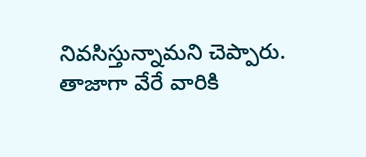నివసిస్తున్నామని చెప్పారు. తాజాగా వేరే వారికి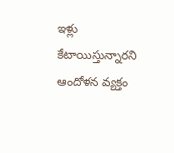ఇళ్లు కేటాయిస్తున్నారని ఆందోళన వ్యక్తం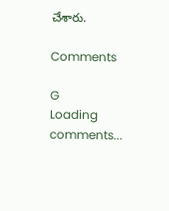చేశారు.

Comments

G
Loading comments...